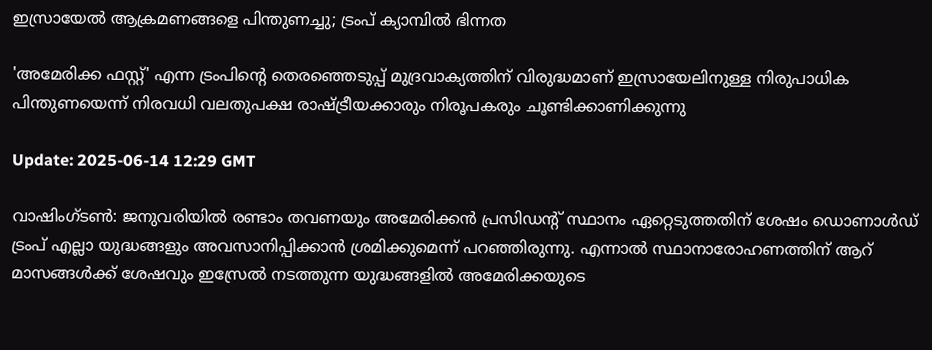ഇസ്രായേൽ ആക്രമണങ്ങളെ പിന്തുണച്ചു; ട്രംപ് ക്യാമ്പിൽ ഭിന്നത

'അമേരിക്ക ഫസ്റ്റ്' എന്ന ട്രംപിന്റെ തെരഞ്ഞെടുപ്പ് മുദ്രവാക്യത്തിന് വിരുദ്ധമാണ് ഇസ്രായേലിനുള്ള നിരുപാധിക പിന്തുണയെന്ന് നിരവധി വലതുപക്ഷ രാഷ്ട്രീയക്കാരും നിരൂപകരും ചൂണ്ടിക്കാണിക്കുന്നു

Update: 2025-06-14 12:29 GMT

വാഷിംഗ്‌ടൺ: ജനുവരിയിൽ രണ്ടാം തവണയും അമേരിക്കൻ പ്രസിഡന്റ് സ്ഥാനം ഏറ്റെടുത്തതിന് ശേഷം ഡൊണാൾഡ് ട്രംപ് എല്ലാ യുദ്ധങ്ങളും അവസാനിപ്പിക്കാൻ ശ്രമിക്കുമെന്ന് പറഞ്ഞിരുന്നു. എന്നാൽ സ്ഥാനാരോഹണത്തിന് ആറ് മാസങ്ങൾക്ക് ശേഷവും ഇസ്രേൽ നടത്തുന്ന യുദ്ധങ്ങളിൽ അമേരിക്കയുടെ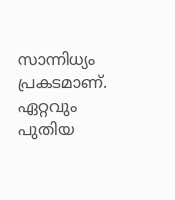സാന്നിധ്യം പ്രകടമാണ്. ഏറ്റവും പുതിയ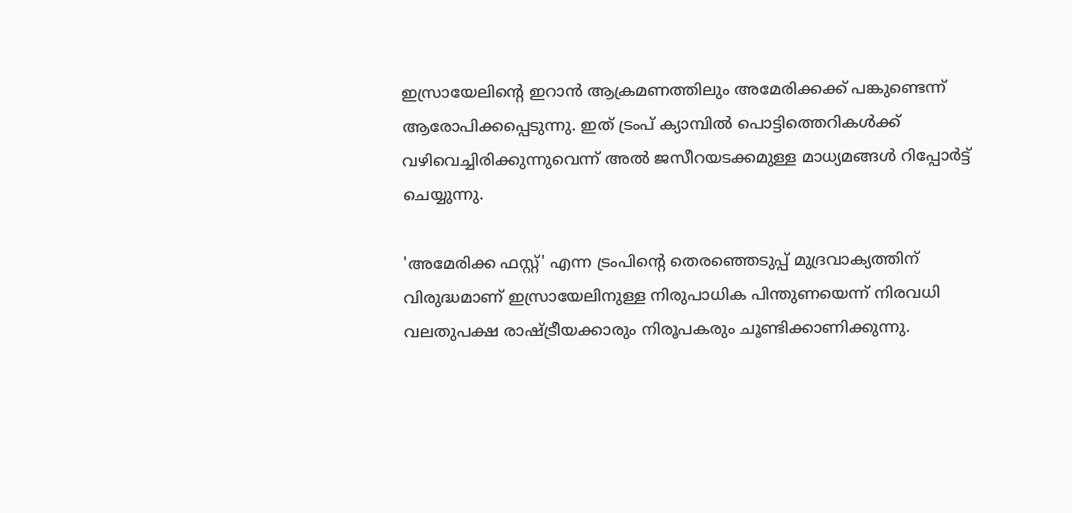ഇസ്രായേലിന്റെ ഇറാൻ ആക്രമണത്തിലും അമേരിക്കക്ക് പങ്കുണ്ടെന്ന് ആരോപിക്കപ്പെടുന്നു. ഇത് ട്രംപ് ക്യാമ്പിൽ പൊട്ടിത്തെറികൾക്ക് വഴിവെച്ചിരിക്കുന്നുവെന്ന് അൽ ജസീറയടക്കമുള്ള മാധ്യമങ്ങൾ റിപ്പോർട്ട് ചെയ്യുന്നു.

'അമേരിക്ക ഫസ്റ്റ്' എന്ന ട്രംപിന്റെ തെരഞ്ഞെടുപ്പ് മുദ്രവാക്യത്തിന് വിരുദ്ധമാണ് ഇസ്രായേലിനുള്ള നിരുപാധിക പിന്തുണയെന്ന് നിരവധി വലതുപക്ഷ രാഷ്ട്രീയക്കാരും നിരൂപകരും ചൂണ്ടിക്കാണിക്കുന്നു.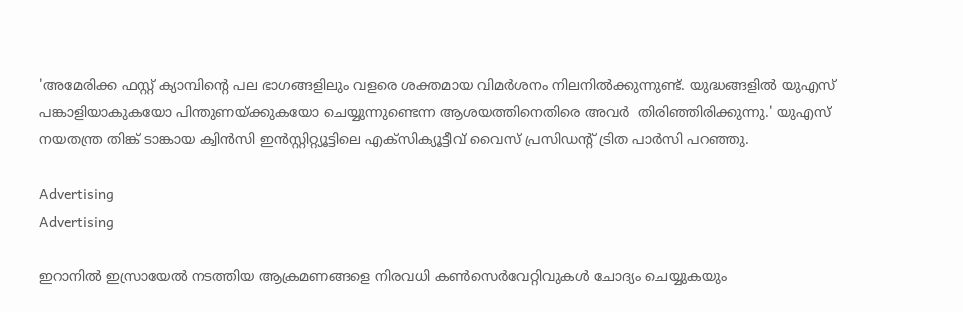'അമേരിക്ക ഫസ്റ്റ് ക്യാമ്പിന്റെ പല ഭാഗങ്ങളിലും വളരെ ശക്തമായ വിമർശനം നിലനിൽക്കുന്നുണ്ട്. യുദ്ധങ്ങളിൽ യുഎസ് പങ്കാളിയാകുകയോ പിന്തുണയ്ക്കുകയോ ചെയ്യുന്നുണ്ടെന്ന ആശയത്തിനെതിരെ അവർ  തിരിഞ്ഞിരിക്കുന്നു.' യുഎസ് നയതന്ത്ര തിങ്ക് ടാങ്കായ ക്വിൻസി ഇൻസ്റ്റിറ്റ്യൂട്ടിലെ എക്സിക്യൂട്ടീവ് വൈസ് പ്രസിഡന്റ് ട്രിത പാർസി പറഞ്ഞു.

Advertising
Advertising

ഇറാനിൽ ഇസ്രായേൽ നടത്തിയ ആക്രമണങ്ങളെ നിരവധി കൺസെർവേറ്റിവുകൾ ചോദ്യം ചെയ്യുകയും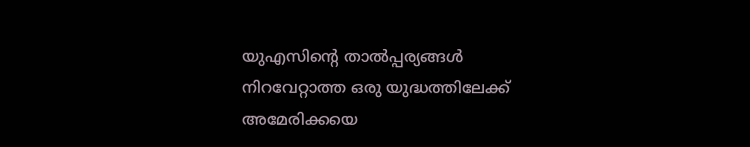യുഎസിന്റെ താൽപ്പര്യങ്ങൾ നിറവേറ്റാത്ത ഒരു യുദ്ധത്തിലേക്ക് അമേരിക്കയെ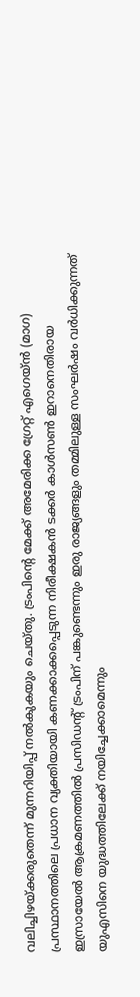വലിച്ചിഴയ്ക്കരുതെന്ന് മുന്നറിയിപ്പ് നൽകുകയും ചെയ്തു. ട്രംപിന്റെ മേക്ക് അമേരിക്ക ഗ്രേറ്റ് എഗെയ്ൻ (മാഗ) പ്രസ്ഥാനത്തിലെ പ്രധാന വ്യക്തിയായി കണക്കാക്കപ്പെടുന്ന നിരീക്ഷകൻ ടക്കർ കാൾസൺ ഇറാനെതിരായ ഇസ്രായേൽ ആക്രമണത്തിൽ പ്രസിഡന്റ് ട്രംപിന് പങ്കുണ്ടെന്നും ഇരു രാജ്യങ്ങളും തമ്മിലുള്ള സംഘർഷം വർധിക്കുന്നത് യുഎസിനെ യുദ്ധത്തിലേക്ക് നയിച്ചേക്കാമെന്നും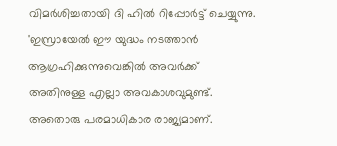വിമർശിച്ചതായി ദി ഹിൽ റിപ്പോർട്ട് ചെയ്യുന്നു. 'ഇസ്രായേൽ ഈ യുദ്ധം നടത്താൻ ആഗ്രഹിക്കുന്നുവെങ്കിൽ അവർക്ക് അതിനുള്ള എല്ലാ അവകാശവുമുണ്ട്. അതൊരു പരമാധികാര രാജ്യമാണ്.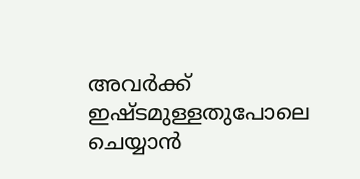അവർക്ക് ഇഷ്ടമുള്ളതുപോലെ ചെയ്യാൻ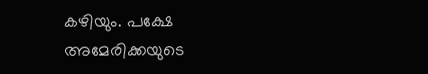കഴിയും. പക്ഷേ അമേരിക്കയുടെ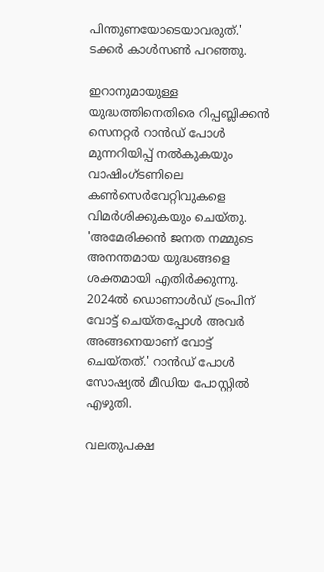പിന്തുണയോടെയാവരുത്.' ടക്കർ കാൾസൺ പറഞ്ഞു.

ഇറാനുമായുള്ള യുദ്ധത്തിനെതിരെ റിപ്പബ്ലിക്കൻ സെനറ്റർ റാൻഡ് പോൾ മുന്നറിയിപ്പ് നൽകുകയും വാഷിംഗ്ടണിലെ കൺസെർവേറ്റിവുകളെ വിമർശിക്കുകയും ചെയ്തു. 'അമേരിക്കൻ ജനത നമ്മുടെ അനന്തമായ യുദ്ധങ്ങളെ ശക്തമായി എതിർക്കുന്നു. 2024ൽ ഡൊണാൾഡ് ട്രംപിന് വോട്ട് ചെയ്തപ്പോൾ അവർ അങ്ങനെയാണ് വോട്ട് ചെയ്തത്.' റാൻഡ് പോൾ സോഷ്യൽ മീഡിയ പോസ്റ്റിൽ എഴുതി.

വലതുപക്ഷ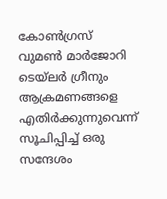കോൺഗ്രസ് വുമൺ മാർജോറി ടെയ്‌ലർ ഗ്രീനും ആക്രമണങ്ങളെ എതിർക്കുന്നുവെന്ന് സൂചിപ്പിച്ച് ഒരു സന്ദേശം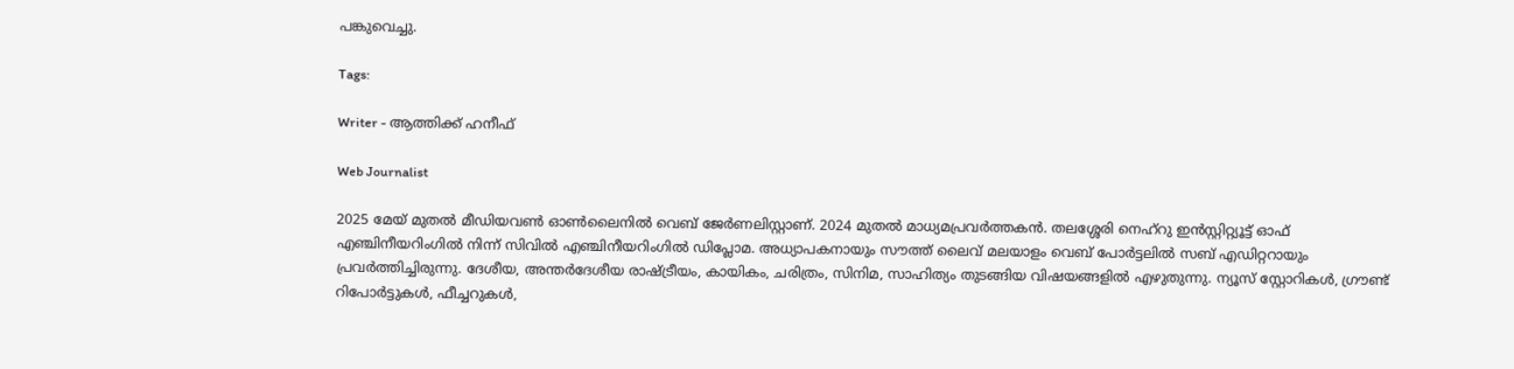പങ്കുവെച്ചു.

Tags:

Writer - ആത്തിക്ക് ഹനീഫ്

Web Journalist

2025 മേയ് മുതൽ മീഡിയവൺ ഓൺലൈനിൽ വെബ് ജേർണലിസ്റ്റാണ്. 2024 മുതൽ മാധ്യമപ്രവർത്തകൻ. തലശ്ശേരി നെഹ്‌റു ഇൻസ്റ്റിറ്റ്യൂട്ട് ഓഫ് എഞ്ചിനീയറിംഗിൽ നിന്ന് സിവിൽ എഞ്ചിനീയറിംഗിൽ ഡിപ്ലോമ. അധ്യാപകനായും സൗത്ത് ലൈവ് മലയാളം വെബ് പോർട്ടലിൽ സബ് എഡിറ്ററായും പ്രവർത്തിച്ചിരുന്നു. ദേശീയ, അന്തർദേശീയ രാഷ്ട്രീയം, കായികം, ചരിത്രം, സിനിമ, സാഹിത്യം തുടങ്ങിയ വിഷയങ്ങളിൽ എഴുതുന്നു. ന്യൂസ് സ്റ്റോറികൾ, ഗ്രൗണ്ട് റിപോർട്ടുകൾ, ഫീച്ചറുകൾ,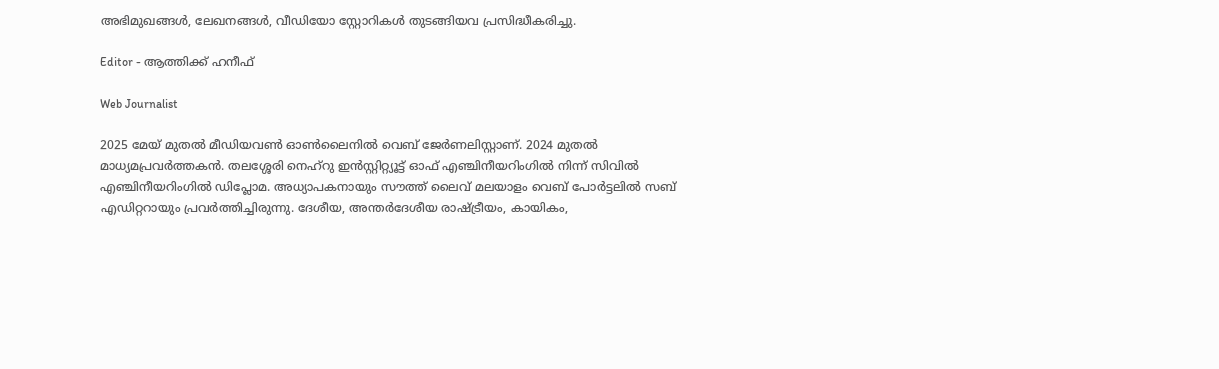അഭിമുഖങ്ങൾ, ലേഖനങ്ങൾ, വീഡിയോ സ്റ്റോറികൾ തുടങ്ങിയവ പ്രസിദ്ധീകരിച്ചു.

Editor - ആത്തിക്ക് ഹനീഫ്

Web Journalist

2025 മേയ് മുതൽ മീഡിയവൺ ഓൺലൈനിൽ വെബ് ജേർണലിസ്റ്റാണ്. 2024 മുതൽ മാധ്യമപ്രവർത്തകൻ. തലശ്ശേരി നെഹ്‌റു ഇൻസ്റ്റിറ്റ്യൂട്ട് ഓഫ് എഞ്ചിനീയറിംഗിൽ നിന്ന് സിവിൽ എഞ്ചിനീയറിംഗിൽ ഡിപ്ലോമ. അധ്യാപകനായും സൗത്ത് ലൈവ് മലയാളം വെബ് പോർട്ടലിൽ സബ് എഡിറ്ററായും പ്രവർത്തിച്ചിരുന്നു. ദേശീയ, അന്തർദേശീയ രാഷ്ട്രീയം, കായികം,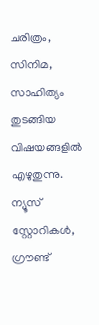ചരിത്രം, സിനിമ, സാഹിത്യം തുടങ്ങിയ വിഷയങ്ങളിൽ എഴുതുന്നു. ന്യൂസ് സ്റ്റോറികൾ, ഗ്രൗണ്ട്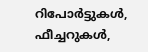റിപോർട്ടുകൾ, ഫീച്ചറുകൾ,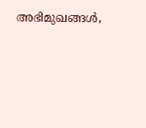അഭിമുഖങ്ങൾ,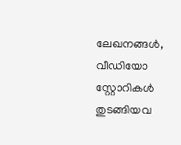ലേഖനങ്ങൾ, വീഡിയോ സ്റ്റോറികൾ തുടങ്ങിയവ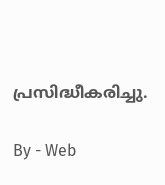പ്രസിദ്ധീകരിച്ചു.

By - Web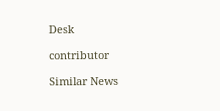Desk

contributor

Similar News